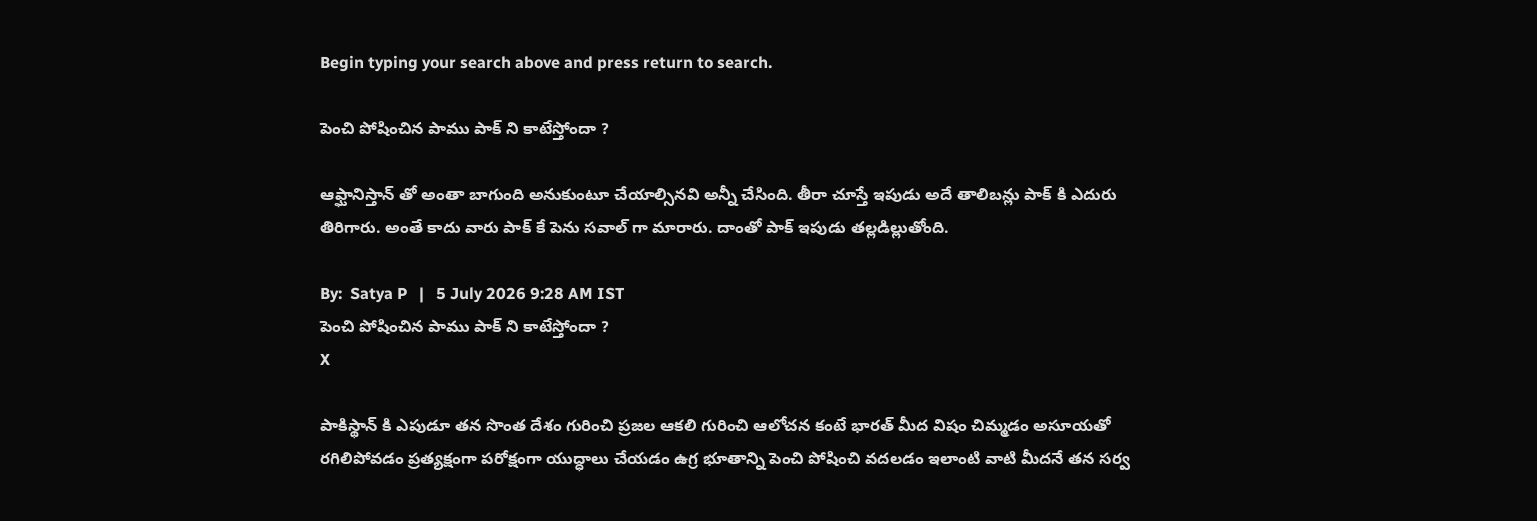Begin typing your search above and press return to search.

పెంచి పోషించిన పాము పాక్ ని కాటేస్తోందా ?

ఆఫ్ఘానిస్తాన్ తో అంతా బాగుంది అనుకుంటూ చేయాల్సినవి అన్నీ చేసింది. తీరా చూస్తే ఇపుడు అదే తాలిబన్లు పాక్ కి ఎదురు తిరిగారు. అంతే కాదు వారు పాక్ కే పెను సవాల్ గా మారారు. దాంతో పాక్ ఇపుడు తల్లడిల్లుతోంది.

By:  Satya P   |   5 July 2026 9:28 AM IST
పెంచి పోషించిన పాము పాక్ ని కాటేస్తోందా ?
X

పాకిస్థాన్ కి ఎపుడూ తన సొంత దేశం గురించి ప్రజల ఆకలి గురించి ఆలోచన కంటే భారత్ మీద విషం చిమ్మడం అసూయతో రగిలిపోవడం ప్రత్యక్షంగా పరోక్షంగా యుద్ధాలు చేయడం ఉగ్ర భూతాన్ని పెంచి పోషించి వదలడం ఇలాంటి వాటి మీదనే తన సర్వ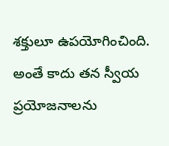శక్తులూ ఉపయోగించింది. అంతే కాదు తన స్వీయ ప్రయోజనాలను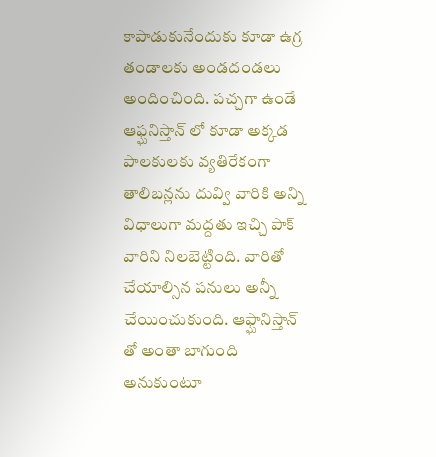కాపాడుకునేందుకు కూడా ఉగ్ర తండాలకు అండదండలు అందించింది. పచ్చగా ఉండే ఆఫ్ఘనిస్తాన్ లో కూడా అక్కడ పాలకులకు వ్యతిరేకంగా తాలిబన్లను దువ్వి వారికి అన్ని విధాలుగా మద్దతు ఇచ్చి పాక్ వారిని నిలబెట్టింది. వారితో చేయాల్సిన పనులు అన్నీ చేయించుకుంది. ఆఫ్ఘానిస్తాన్ తో అంతా బాగుంది అనుకుంటూ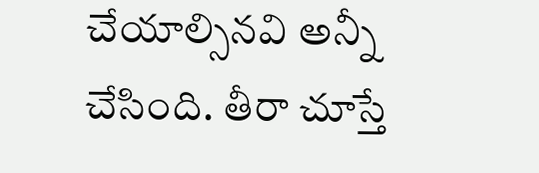చేయాల్సినవి అన్నీ చేసింది. తీరా చూస్తే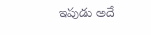ఇపుడు అదే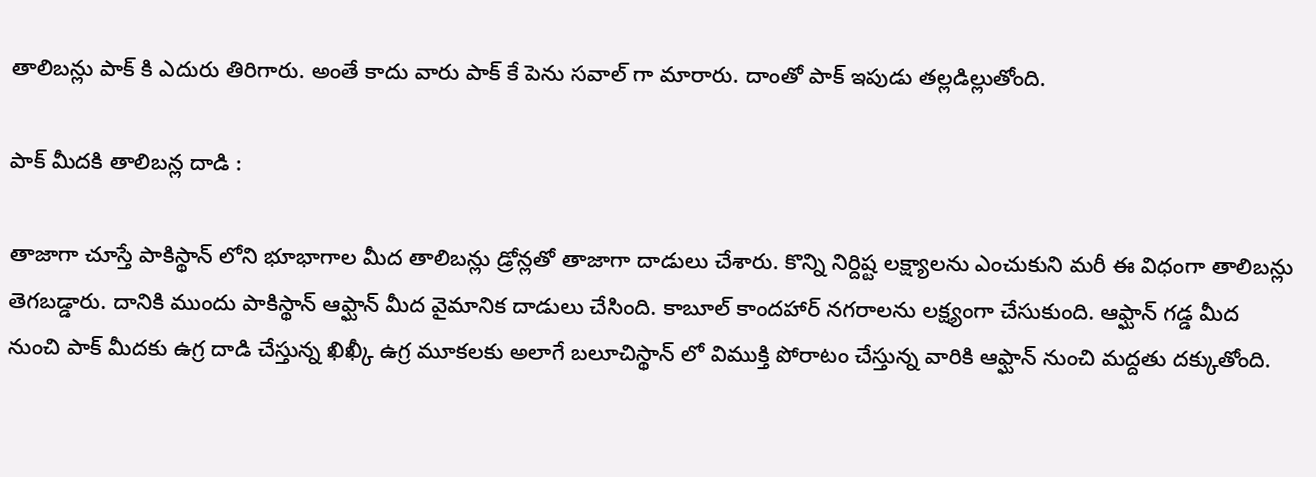తాలిబన్లు పాక్ కి ఎదురు తిరిగారు. అంతే కాదు వారు పాక్ కే పెను సవాల్ గా మారారు. దాంతో పాక్ ఇపుడు తల్లడిల్లుతోంది.

పాక్ మీదకి తాలిబన్ల దాడి :

తాజాగా చూస్తే పాకిస్థాన్ లోని భూభాగాల మీద తాలిబన్లు డ్రోన్లతో తాజాగా దాడులు చేశారు. కొన్ని నిర్దిష్ట లక్ష్యాలను ఎంచుకుని మరీ ఈ విధంగా తాలిబన్లు తెగబడ్డారు. దానికి ముందు పాకిస్థాన్ ఆఫ్ఘాన్ మీద వైమానిక దాడులు చేసింది. కాబూల్ కాందహార్ నగరాలను లక్ష్యంగా చేసుకుంది. ఆఫ్ఘాన్ గడ్డ మీద నుంచి పాక్ మీదకు ఉగ్ర దాడి చేస్తున్న ఖిఖ్కీ ఉగ్ర మూకలకు అలాగే బలూచిస్థాన్ లో విముక్తి పోరాటం చేస్తున్న వారికి ఆఫ్ఘాన్ నుంచి మద్దతు దక్కుతోంది.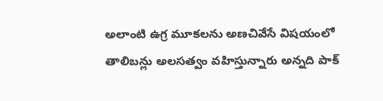అలాంటి ఉగ్ర మూకలను అణచివేసే విషయంలో తాలిబన్లు అలసత్వం వహిస్తున్నారు అన్నది పాక్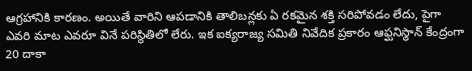ఆగ్రహానికి కారణం. అయితే వారిని ఆపడానికి తాలిబన్లకు ఏ రకమైన శక్తి సరిపోవడం లేదు, పైగా ఎవరి మాట ఎవరూ వినే పరిస్థితిలో లేరు. ఇక ఐక్యరాజ్య సమితి నివేదిక ప్రకారం ఆఫ్ఘనిస్థాన్ కేంద్రంగా 20 దాకా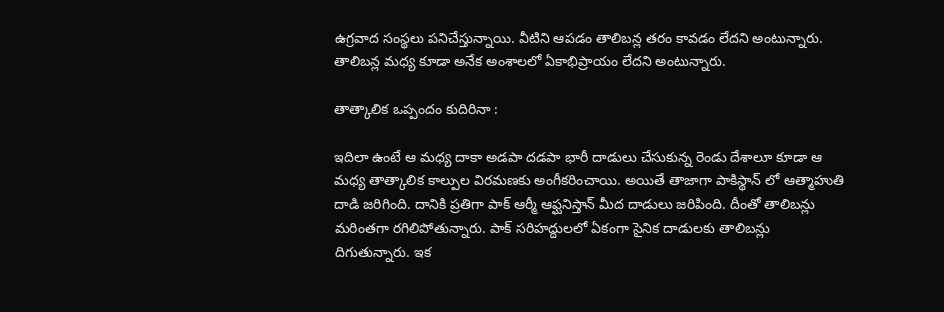ఉగ్రవాద సంస్థలు పనిచేస్తున్నాయి. వీటిని ఆపడం తాలిబన్ల తరం కావడం లేదని అంటున్నారు. తాలిబన్ల మధ్య కూడా అనేక అంశాలలో ఏకాభిప్రాయం లేదని అంటున్నారు.

తాత్కాలిక ఒప్పందం కుదిరినా :

ఇదిలా ఉంటే ఆ మధ్య దాకా అడపా దడపా భారీ దాడులు చేసుకున్న రెండు దేశాలూ కూడా ఆ మధ్య తాత్కాలిక కాల్పుల విరమణకు అంగీకరించాయి. అయితే తాజాగా పాకిస్థాన్ లో ఆత్మాహుతి దాడి జరిగింది. దానికి ప్రతిగా పాక్ ఆర్మీ ఆఫ్ఘనిస్తాన్ మీద దాడులు జరిపింది. దీంతో తాలిబన్లు మరింతగా రగిలిపోతున్నారు. పాక్ సరిహద్దులలో ఏకంగా సైనిక దాడులకు తాలిబన్లు దిగుతున్నారు. ఇక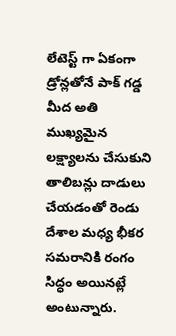లేటెస్ట్ గా ఏకంగా డ్రోన్లతోనే పాక్ గడ్డ మీద అతి ముఖ్యమైన లక్ష్యాలను చేసుకుని తాలిబన్లు దాడులు చేయడంతో రెండు దేశాల మధ్య భీకర సమరానికి రంగం సిద్ధం అయినట్లే అంటున్నారు.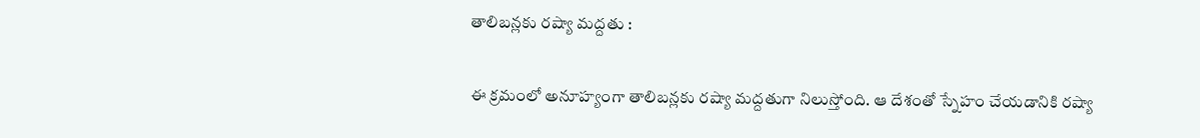తాలిబన్లకు రష్యా మద్దతు :

ఈ క్రమంలో అనూహ్యంగా తాలిబన్లకు రష్యా మద్దతుగా నిలుస్తోంది. ఆ దేశంతో స్నేహం చేయడానికి రష్యా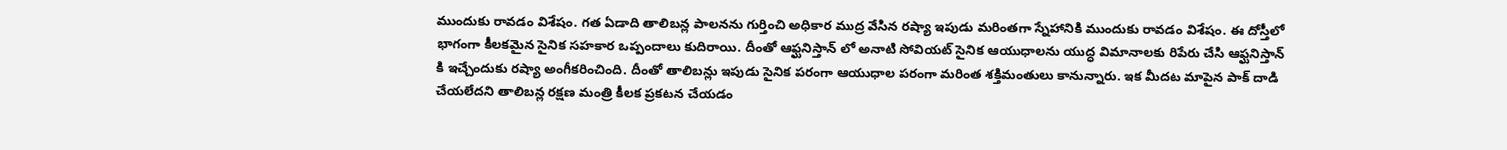ముందుకు రావడం విశేషం. గత ఏడాది తాలిబన్ల పాలనను గుర్తించి అధికార ముద్ర వేసిన రష్యా ఇపుడు మరింతగా స్నేహానికి ముందుకు రావడం విశేషం. ఈ దోస్తీలో భాగంగా కీలకమైన సైనిక సహకార ఒప్పందాలు కుదిరాయి. దీంతో ఆఫ్ఘనిస్తాన్ లో అనాటి సోవియట్ సైనిక ఆయుధాలను యుద్ధ విమానాలకు రిపేరు చేసి ఆఫ్ఘనిస్తాన్ కి ఇచ్చేందుకు రష్యా అంగీకరించింది. దీంతో తాలిబన్లు ఇపుడు సైనిక పరంగా ఆయుధాల పరంగా మరింత శక్తిమంతులు కానున్నారు. ఇక మీదట మాపైన పాక్ దాడి చేయలేదని తాలిబన్ల రక్షణ మంత్రి కీలక ప్రకటన చేయడం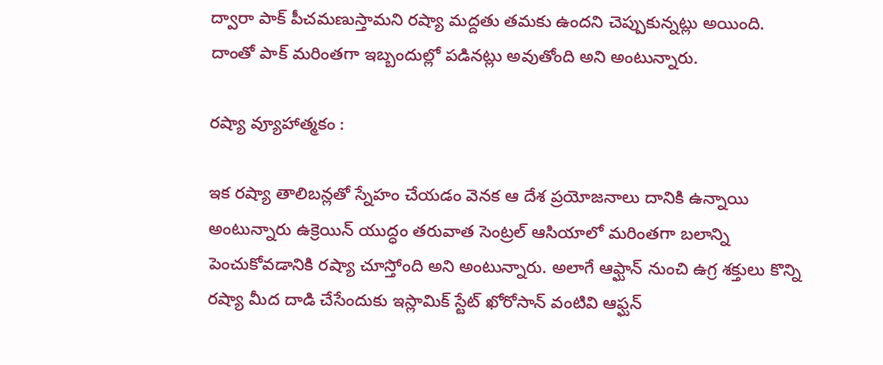ద్వారా పాక్ పీచమణుస్తామని రష్యా మద్దతు తమకు ఉందని చెప్పుకున్నట్లు అయింది. దాంతో పాక్ మరింతగా ఇబ్బందుల్లో పడినట్లు అవుతోంది అని అంటున్నారు.

రష్యా వ్యూహాత్మకం :

ఇక రష్యా తాలిబన్లతో స్నేహం చేయడం వెనక ఆ దేశ ప్రయోజనాలు దానికి ఉన్నాయి అంటున్నారు ఉక్రెయిన్ యుద్ధం తరువాత సెంట్రల్ ఆసియాలో మరింతగా బలాన్ని పెంచుకోవడానికి రష్యా చూస్తోంది అని అంటున్నారు. అలాగే ఆఫ్ఘాన్ నుంచి ఉగ్ర శక్తులు కొన్ని రష్యా మీద దాడి చేసేందుకు ఇస్లామిక్ స్టేట్ ఖోరోసాన్ వంటివి ఆఫ్ఘన్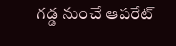గడ్డ నుంచే ఆపరేట్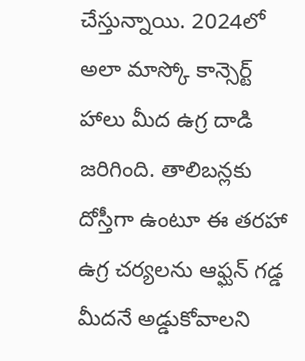చేస్తున్నాయి. 2024లో అలా మాస్కో కాన్సెర్ట్ హాలు మీద ఉగ్ర దాడి జరిగింది. తాలిబన్లకు దోస్తీగా ఉంటూ ఈ తరహా ఉగ్ర చర్యలను ఆఫ్ఘన్ గడ్డ మీదనే అడ్డుకోవాలని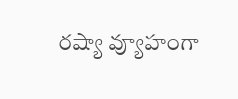రష్యా వ్యూహంగా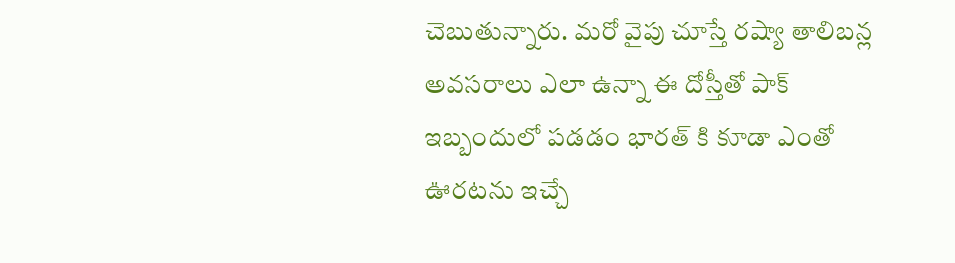చెబుతున్నారు. మరో వైపు చూస్తే రష్యా తాలిబన్ల అవసరాలు ఎలా ఉన్నా ఈ దోస్తీతో పాక్ ఇబ్బందులో పడడం భారత్ కి కూడా ఎంతో ఊరటను ఇచ్చే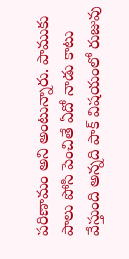పరిణామం అని అంటున్నారు. పాముకు పాలు పోసి పెంచితే ఏదో నాడు కాటు వేస్తుంది అన్నది పాక్ విషయంలో రుజువు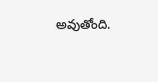అవుతోంది.